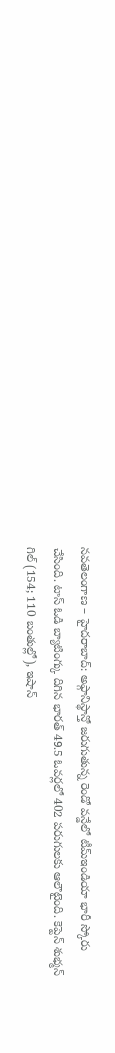నవతెలంగాణ – హైదరాబాద్: అఫ్గానిస్థాన్తో జరుగుతున్న రెండో వన్డేలో టీమ్ఇండియా భారీ స్కోరు చేసింది. టాస్ ఓడి బ్యాటింగ్కు దిగిన భారత్ 49.5 ఓవర్లలో 402 పరుగులకు ఆలౌటైంది. కెప్టెన్ శుభ్మన్ గిల్ (154; 110 బంతుల్లో), ఇషాన్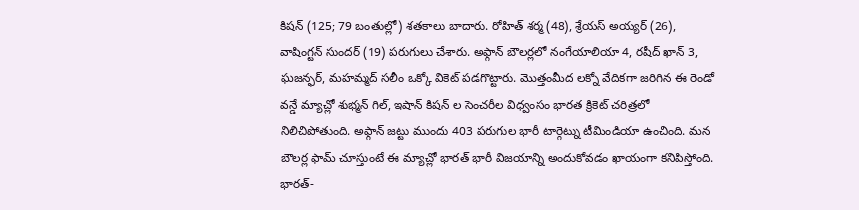కిషన్ (125; 79 బంతుల్లో) శతకాలు బాదారు. రోహిత్ శర్మ (48), శ్రేయస్ అయ్యర్ (26), వాషింగ్టన్ సుందర్ (19) పరుగులు చేశారు. అఫ్గాన్ బౌలర్లలో నంగేయాలియా 4, రషీద్ ఖాన్ 3, ఘజన్ఫర్, మహమ్మద్ సలీం ఒక్కో వికెట్ పడగొట్టారు. మొత్తంమీద లక్నో వేదికగా జరిగిన ఈ రెండో వన్డే మ్యాచ్లో శుభ్మన్ గిల్, ఇషాన్ కిషన్ ల సెంచరీల విధ్వంసం భారత క్రికెట్ చరిత్రలో నిలిచిపోతుంది. అఫ్గాన్ జట్టు ముందు 403 పరుగుల భారీ టార్గెట్ను టీమిండియా ఉంచింది. మన బౌలర్ల ఫామ్ చూస్తుంటే ఈ మ్యాచ్లో భారత్ భారీ విజయాన్ని అందుకోవడం ఖాయంగా కనిపిస్తోంది.
భారత్-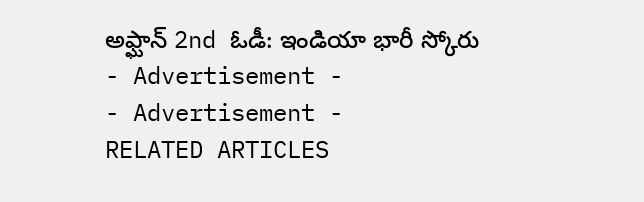అఫ్ఘాన్ 2nd ఓడీ: ఇండియా భారీ స్కోరు
- Advertisement -
- Advertisement -
RELATED ARTICLES